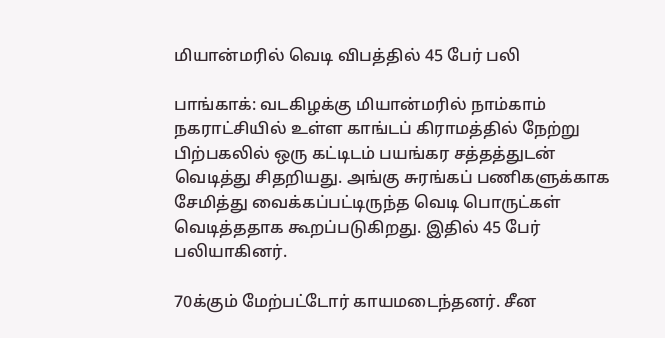மியான்மரில் வெடி விபத்தில் 45 பேர் பலி

பாங்காக்: வடகிழக்கு மியான்மரில் நாம்காம் நகராட்சியில் உள்ள காங்டப் கிராமத்தில் நேற்று பிற்பகலில் ஒரு கட்டிடம் பயங்கர சத்தத்துடன் வெடித்து சிதறியது. அங்கு சுரங்கப் பணிகளுக்காக சேமித்து வைக்கப்பட்டிருந்த வெடி பொருட்கள் வெடித்ததாக கூறப்படுகிறது. இதில் 45 பேர் பலியாகினர்.

70க்கும் மேற்பட்டோர் காயமடைந்தனர். சீன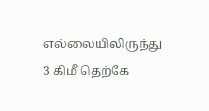எல்லையிலிருந்து 3 கிமீ தெற்கே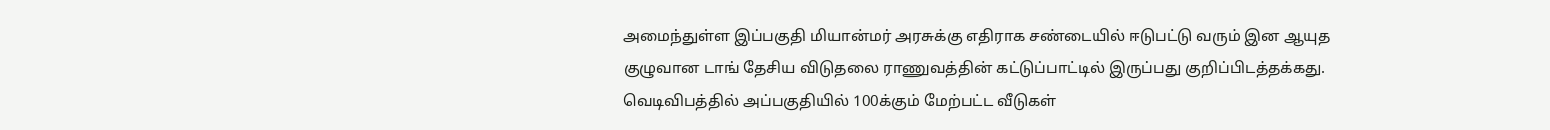அமைந்துள்ள இப்பகுதி மியான்மர் அரசுக்கு எதிராக சண்டையில் ஈடுபட்டு வரும் இன ஆயுத குழுவான டாங் தேசிய விடுதலை ராணுவத்தின் கட்டுப்பாட்டில் இருப்பது குறிப்பிடத்தக்கது. வெடிவிபத்தில் அப்பகுதியில் 100க்கும் மேற்பட்ட வீடுகள்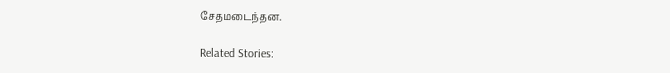சேதமடைந்தன.

Related Stories: